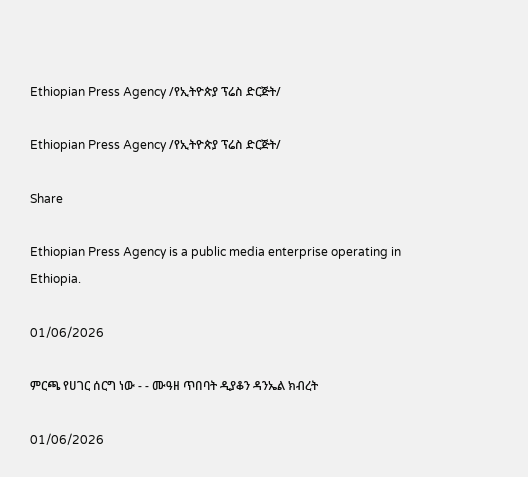Ethiopian Press Agency /የኢትዮጵያ ፕሬስ ድርጅት/

Ethiopian Press Agency /የኢትዮጵያ ፕሬስ ድርጅት/

Share

Ethiopian Press Agency is a public media enterprise operating in Ethiopia.

01/06/2026

ምርጫ የሀገር ሰርግ ነው - - ሙዓዘ ጥበባት ዲያቆን ዳንኤል ክብረት

01/06/2026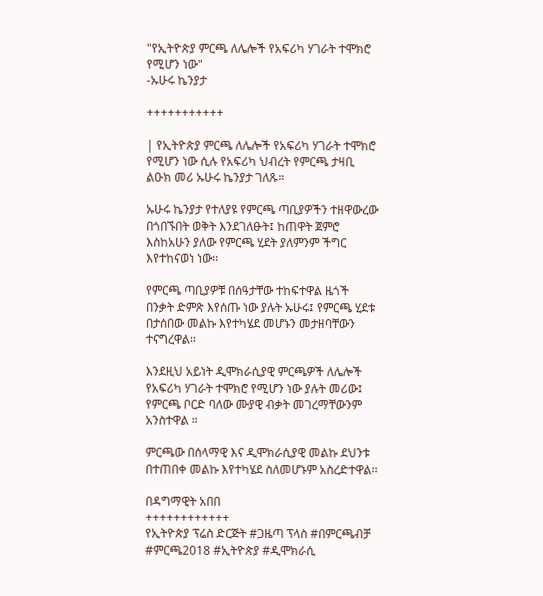"የኢትዮጵያ ምርጫ ለሌሎች የአፍሪካ ሃገራት ተሞክሮ የሚሆን ነው"
-ኡሁሩ ኬንያታ

+++++++++++

| የኢትዮጵያ ምርጫ ለሌሎች የአፍሪካ ሃገራት ተሞክሮ የሚሆን ነው ሲሉ የአፍሪካ ህብረት የምርጫ ታዛቢ ልዑክ መሪ ኡሁሩ ኬንያታ ገለጹ።

ኡሁሩ ኬንያታ የተለያዩ የምርጫ ጣቢያዎችን ተዘዋውረው በጎበኙበት ወቅት እንደገለፁት፤ ከጠዋት ጀምሮ እስከአሁን ያለው የምርጫ ሂደት ያለምንም ችግር እየተከናወነ ነው፡፡

የምርጫ ጣቢያዎቹ በሰዓታቸው ተከፍተዋል ዜጎች በንቃት ድምጽ እየሰጡ ነው ያሉት ኡሁሩ፤ የምርጫ ሂደቱ በታሰበው መልኩ እየተካሄደ መሆኑን መታዘባቸውን ተናግረዋል፡፡

እንደዚህ አይነት ዲሞክራሲያዊ ምርጫዎች ለሌሎች የአፍሪካ ሃገራት ተሞክሮ የሚሆን ነው ያሉት መሪው፤ የምርጫ ቦርድ ባለው ሙያዊ ብቃት መገረማቸውንም አንስተዋል ።

ምርጫው በሰላማዊ እና ዲሞክራሲያዊ መልኩ ደህንቱ በተጠበቀ መልኩ እየተካሄደ ስለመሆኑም አስረድተዋል፡፡

በዳግማዊት አበበ
++++++++++++
የኢትዮጵያ ፕሬስ ድርጅት #ጋዜጣ ፕላስ #በምርጫብቻ #ምርጫ2018 #ኢትዮጵያ #ዲሞክራሲ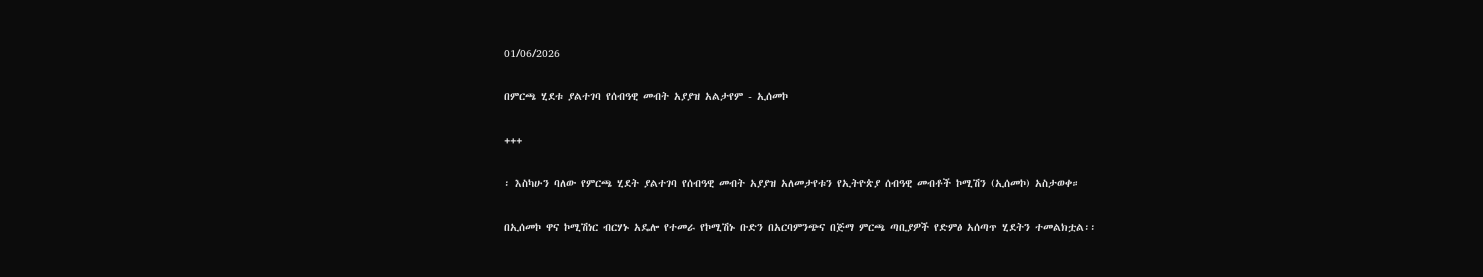01/06/2026

በምርጫ ሂደቱ ያልተገባ የሰብዓዊ መብት አያያዝ አልታየም - ኢሰመኮ

+++

፡ እስካሁን ባለው የምርጫ ሂደት ያልተገባ የሰብዓዊ መብት አያያዝ አለመታየቱን የኢትዮጵያ ሰብዓዊ መብቶች ኮሚሽን (ኢሰመኮ) አስታወቀ።

በኢሰመኮ ዋና ኮሚሽነር ብርሃኑ አዴሎ የተመራ የኮሚሽኑ ቡድን በአርባምንጭና በጅማ ምርጫ ጣቢያዎች የድምፅ አሰጣጥ ሂደትን ተመልክቷል፡፡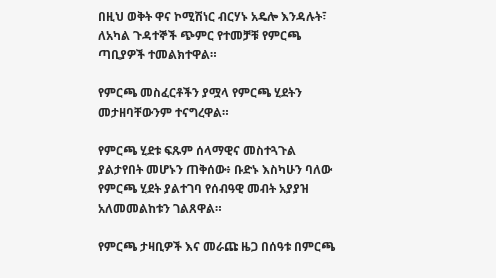በዚህ ወቅት ዋና ኮሚሽነር ብርሃኑ አዴሎ እንዳሉት፣ ለአካል ጉዳተኞች ጭምር የተመቻቹ የምርጫ ጣቢያዎች ተመልክተዋል።

የምርጫ መስፈርቶችን ያሟላ የምርጫ ሂደትን መታዘባቸውንም ተናግረዋል።

የምርጫ ሂደቱ ፍጹም ሰላማዊና መስተጓጉል ያልታየበት መሆኑን ጠቅሰው፥ ቡድኑ እስካሁን ባለው የምርጫ ሂደት ያልተገባ የሰብዓዊ መብት አያያዝ አለመመልከቱን ገልጸዋል።

የምርጫ ታዛቢዎች እና መራጩ ዜጋ በሰዓቱ በምርጫ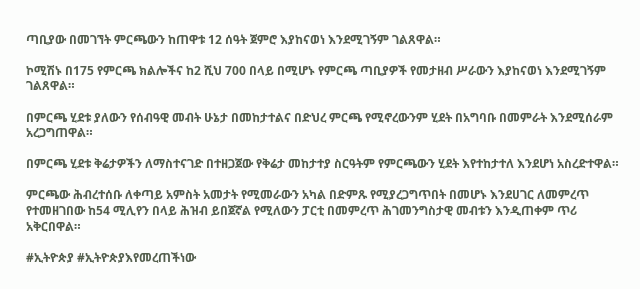ጣቢያው በመገኘት ምርጫውን ከጠዋቱ 12 ሰዓት ጀምሮ እያከናወነ እንደሚገኝም ገልጸዋል።

ኮሚሽኑ በ175 የምርጫ ክልሎችና ከ2 ሺህ 700 በላይ በሚሆኑ የምርጫ ጣቢያዎች የመታዘብ ሥራውን እያከናወነ እንደሚገኝም ገልጸዋል።

በምርጫ ሂደቱ ያለውን የሰብዓዊ መብት ሁኔታ በመከታተልና በድህረ ምርጫ የሚኖረውንም ሂደት በአግባቡ በመምራት እንደሚሰራም አረጋግጠዋል።

በምርጫ ሂደቱ ቅሬታዎችን ለማስተናገድ በተዘጋጀው የቅሬታ መከታተያ ስርዓትም የምርጫውን ሂደት እየተከታተለ እንደሆነ አስረድተዋል።

ምርጫው ሕብረተሰቡ ለቀጣይ አምስት አመታት የሚመራውን አካል በድምጹ የሚያረጋግጥበት በመሆኑ እንደሀገር ለመምረጥ የተመዘገበው ከ54 ሚሊየን በላይ ሕዝብ ይበጀኛል የሚለውን ፓርቲ በመምረጥ ሕገመንግስታዊ መብቱን እንዲጠቀም ጥሪ አቅርበዋል።

#ኢትዮጵያ #ኢትዮጵያእየመረጠችነው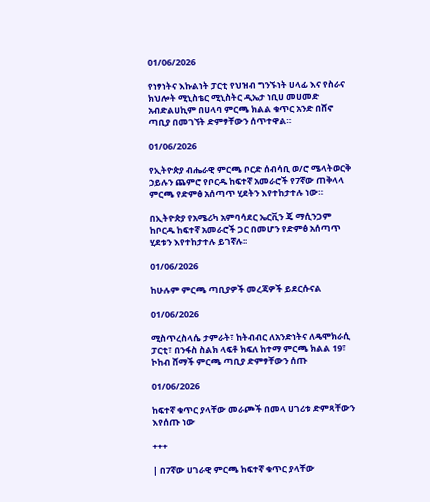01/06/2026

የነፃነትና እኩልነት ፓርቲ የህዝብ ግንኙነት ሀላፊ እና የስራና ክህሎት ሚኒስቴር ሚኒስትር ዲኤታ ነቢሀ መሀመድ አብድልሀኪም በሀላባ ምርጫ ክልል ቁጥር አንድ በሸኖ ጣቢያ በመገኘት ድምፃቸውን ሰጥተዋል።

01/06/2026

የኢትዮጵያ ብሔራዊ ምርጫ ቦርድ ሰብሳቢ ወ/ሮ ሜላትወርቅ ኃይሉን ጨምሮ የቦርዱ ከፍተኛ አመራሮች የ7ኛው ጠቅላላ ምርጫ የድምፅ አሰጣጥ ሂደትን እየተከታተሉ ነው።

በኢትዮጵያ የአሜሪካ አምባሳደር ኤርቪን ጄ ማሲንጋም ከቦርዱ ከፍተኛ አመራሮች ጋር በመሆን የድምፅ አሰጣጥ ሂደቱን እየተከታተሉ ይገኛሉ፡፡

01/06/2026

ከሁሉም ምርጫ ጣቢያዎች መረጃዎች ይደርሱናል

01/06/2026

ሚስጥረስላሴ ታምራት፣ ከትብብር ለአንድነትና ለዴሞክራሲ ፓርቲ፣ በንፋስ ስልክ ላፍቶ ክፍለ ከተማ ምርጫ ክልል 19፣ ኮከብ ሸማች ምርጫ ጣቢያ ድምፃቸውን ሰጡ

01/06/2026

ከፍተኛ ቁጥር ያላቸው መራጮች በመላ ሀገሪቱ ድምጻቸውን እየሰጡ ነው

+++

| በ7ኛው ሀገራዊ ምርጫ ከፍተኛ ቁጥር ያላቸው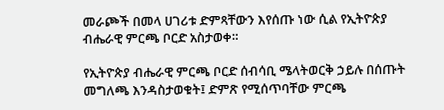መራጮች በመላ ሀገሪቱ ድምጻቸውን እየሰጡ ነው ሲል የኢትዮጵያ ብሔራዊ ምርጫ ቦርድ አስታወቀ።

የኢትዮጵያ ብሔራዊ ምርጫ ቦርድ ሰብሳቢ ሜላትወርቅ ኃይሉ በሰጡት መግለጫ እንዳስታወቁት፤ ድምጽ የሚሰጥባቸው ምርጫ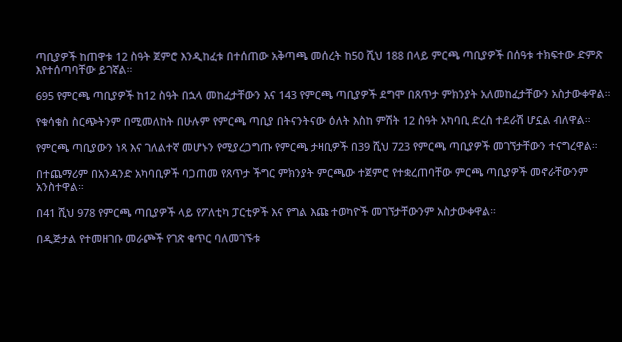ጣቢያዎች ከጠዋቱ 12 ስዓት ጀምሮ እንዲከፈቱ በተሰጠው አቅጣጫ መሰረት ከ50 ሺህ 188 በላይ ምርጫ ጣቢያዎች በሰዓቱ ተክፍተው ድምጽ እየተሰጣባቸው ይገኛል።

695 የምርጫ ጣቢያዎች ከ12 ስዓት በኋላ መከፈታቸውን እና 143 የምርጫ ጣቢያዎች ደግሞ በጸጥታ ምክንያት አለመከፈታቸውን አስታውቀዋል።

የቁሳቁስ ስርጭትንም በሚመለከት በሁሉም የምርጫ ጣቢያ በትናንትናው ዕለት እስከ ምሽት 12 ስዓት አካባቢ ድረስ ተደራሽ ሆኗል ብለዋል።

የምርጫ ጣቢያውን ነጻ እና ገለልተኛ መሆኑን የሚያረጋግጡ የምርጫ ታዛቢዎች በ39 ሺህ 723 የምርጫ ጣቢያዎች መገኘታቸውን ተናግረዋል።

በተጨማሪም በአንዳንድ አካባቢዎች ባጋጠመ የጸጥታ ችግር ምክንያት ምርጫው ተጀምሮ የተቋረጠባቸው ምርጫ ጣቢያዎች መኖራቸውንም አንስተዋል።

በ41 ሺህ 978 የምርጫ ጣቢያዎች ላይ የፖለቲካ ፓርቲዎች እና የግል እጩ ተወካዮች መገኘታቸውንም አስታውቀዋል።

በዲጅታል የተመዘገቡ መራጮች የገጽ ቁጥር ባለመገኙቱ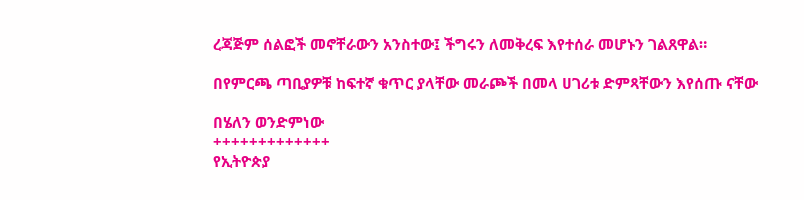ረጃጅም ሰልፎች መኖቸራውን አንስተው፤ ችግሩን ለመቅረፍ እየተሰራ መሆኑን ገልጸዋል።

በየምርጫ ጣቢያዎቹ ከፍተኛ ቁጥር ያላቸው መራጮች በመላ ሀገሪቱ ድምጻቸውን እየሰጡ ናቸው

በሄለን ወንድምነው
+++++++++++++
የኢትዮጵያ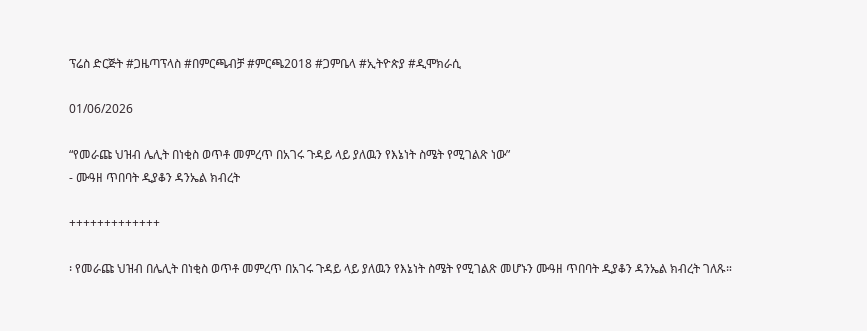ፕሬስ ድርጅት #ጋዜጣፕላስ #በምርጫብቻ #ምርጫ2018 #ጋምቤላ #ኢትዮጵያ #ዲሞክራሲ

01/06/2026

“የመራጩ ህዝብ ሌሊት በነቂስ ወጥቶ መምረጥ በአገሩ ጉዳይ ላይ ያለዉን የእኔነት ስሜት የሚገልጽ ነው”
- ሙዓዘ ጥበባት ዲያቆን ዳንኤል ክብረት

+++++++++++++

፡ የመራጩ ህዝብ በሌሊት በነቂስ ወጥቶ መምረጥ በአገሩ ጉዳይ ላይ ያለዉን የእኔነት ስሜት የሚገልጽ መሆኑን ሙዓዘ ጥበባት ዲያቆን ዳንኤል ክብረት ገለጹ።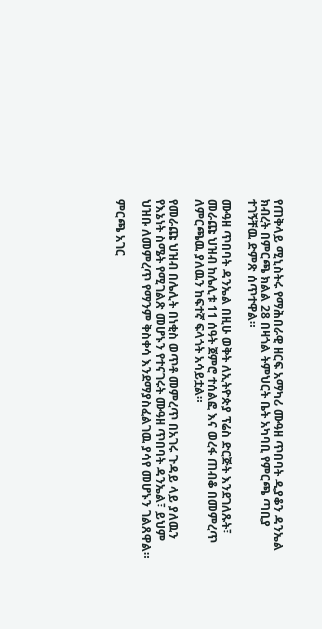የጠቅላይ ሚኒስትሩ የማሕበራዊ ዘርፍ አማካሪ ሙዓዘ ጥበባት ዲያቆን ዳንኤል ክብረት በምርጫ ክልል 28 በዛጎል ትምህርት ቤት አካባቢ የምርጫ ጣቢያ ተገኝቸዉ ድምጽ ሰጥተዋል።

ሙዓዘ ጥበባት ዳንኤል በዚሁ ወቅት ለኢትዮጵያ ፕሬስ ድርጅት እንደገለጹት፣ መራጩ ህዝብ ከሌሊቱ 11 ሰዓት ጀምሮ ተሰልፎ እና ወረፋ ጠብቆ በመምረጥ ለምርጫዉ ያለዉን ከፍተኛ ፍላጎት አሳይቷል።

የመራጩ ህዝብ በሌሊት በነቂስ ወጥቶ መምረጥ በአገሩ ጉዳይ ላይ ያለዉን የእኔነት ስሜት የሚገልጽ መሆኑን የተናገሩት ሙዓዘ ጥበባት ዳንኤል፣ ይህም ህዝቡ ለመምረጥ የማንም ቅስቀሳ እንደማያስፈልገዉ ያሳየ መሆኑን ገልጸዋል።

ምርጫ አገር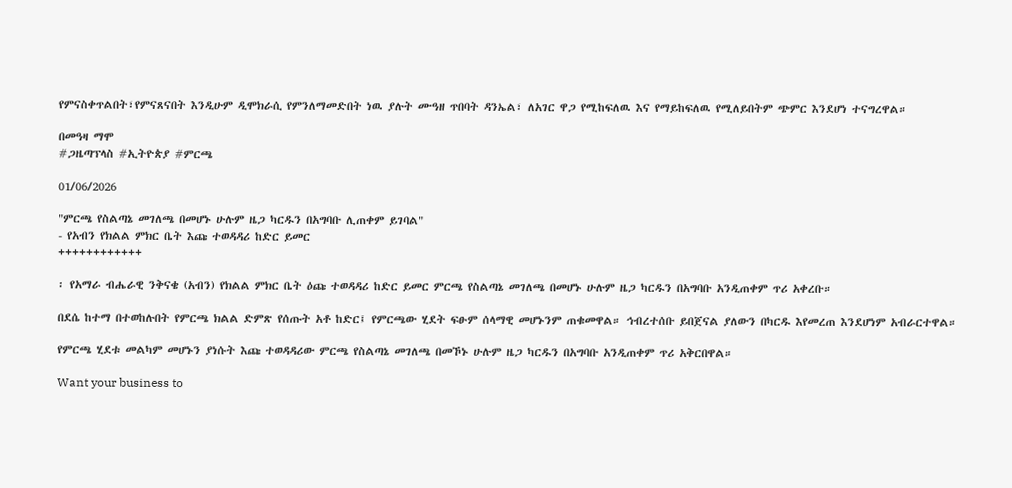የምናስቀጥልበት፣የምናጸናበት እንዲሁም ዲሞክራሲ የምንለማመድበት ነዉ ያሉት ሙዓዘ ጥበባት ዳንኤል፣ ለአገር ዋጋ የሚከፍለዉ እና የማይከፍለዉ የሚለይበትም ጭምር እንደሆነ ተናግረዋል።

በመዓዛ ማሞ
#ጋዜጣፕላስ #ኢትዮጵያ #ምርጫ

01/06/2026

"ምርጫ የስልጣኔ መገለጫ በመሆኑ ሁሉም ዜጋ ካርዱን በአግባቡ ሊጠቀም ይገባል"
- የአብን የክልል ምክር ቤት እጩ ተወዳዳሪ ከድር ይመር
++++++++++++

፡ የአማራ ብሔራዊ ንቅናቄ (አብን) የክልል ምክር ቤት ዕጩ ተወዳዳሪ ከድር ይመር ምርጫ የስልጣኔ መገለጫ በመሆኑ ሁሉም ዜጋ ካርዱን በአግባቡ አንዲጠቀም ጥሪ አቀረቡ።

በደሴ ከተማ በተወከሉበት የምርጫ ክልል ድምጽ የሰጡት አቶ ከድር፤ የምርጫው ሂደት ፍፁም ሰላማዊ መሆኑንም ጠቁመዋል። ኅብረተሰቡ ይበጀናል ያለውን በካርዱ እየመረጠ እንደሆነም አብራርተዋል።

የምርጫ ሂደቱ መልካም መሆኑን ያነሱት እጩ ተወዳዳሪው ምርጫ የስልጣኔ መገለጫ በመኾኑ ሁሉም ዜጋ ካርዱን በአግባቡ አንዲጠቀም ጥሪ አቅርበዋል።

Want your business to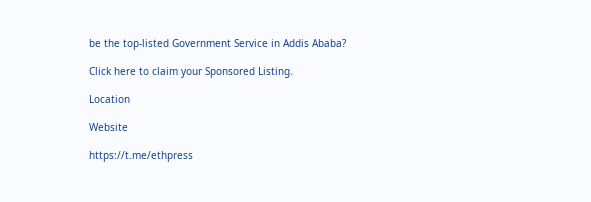be the top-listed Government Service in Addis Ababa?

Click here to claim your Sponsored Listing.

Location

Website

https://t.me/ethpress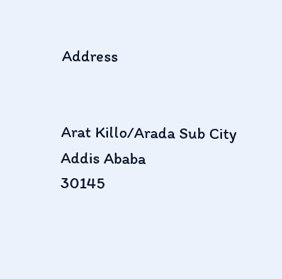Address


Arat Killo/Arada Sub City
Addis Ababa
30145